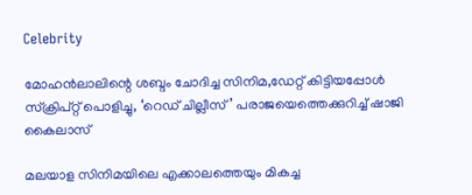Celebrity

മോഹൻലാലിന്റെ ശബ്ദം ചോദിച്ച സിനിമ,ഡേറ്റ് കിട്ടിയപ്പോൾ സ്ക്രിപ്റ്റ് പൊളിച്ചു, ‘റെഡ് ചില്ലീസ്’ പരാജയെത്തെക്കുറിച്ച് ഷാജി കൈലാസ്

മലയാള സിനിമയിലെ എക്കാലത്തെയും മികച്ച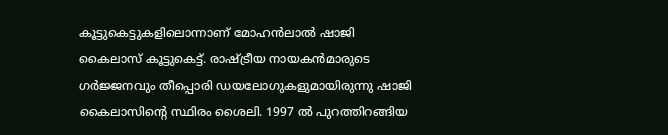കൂട്ടുകെട്ടുകളിലൊന്നാണ് മോഹന്‍ലാല്‍ ഷാജി കൈലാസ് കൂട്ടുകെട്ട്. രാഷ്ട്രീയ നായകന്‍മാരുടെ ഗര്‍ജ്ജനവും തീപ്പൊരി ഡയലോഗുകളുമായിരുന്നു ഷാജി കൈലാസിന്റെ സ്ഥിരം ശൈലി. 1997 ല്‍ പുറത്തിറങ്ങിയ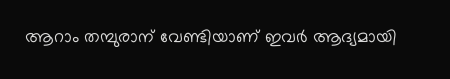ആറാം തമ്പുരാന് വേണ്ടിയാണ് ഇവര്‍ ആദ്യമായി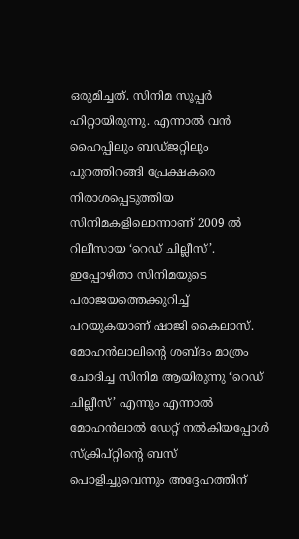ഒരുമിച്ചത്. സിനിമ സൂപ്പർ ഹിറ്റായിരുന്നു. എന്നാൽ വന്‍ ഹൈപ്പിലും ബഡ്ജറ്റിലും പുറത്തിറങ്ങി പ്രേക്ഷകരെ നിരാശപ്പെടുത്തിയ സിനിമകളിലൊന്നാണ് 2009 ല്‍ റിലീസായ ‘റെഡ് ചില്ലീസ്’. ഇപ്പോഴിതാ സിനിമയുടെ പരാജയത്തെക്കുറിച്ച് പറയുകയാണ് ഷാജി കൈലാസ്. മോഹൻലാലിന്റെ ശബ്ദം മാത്രം ചോദിച്ച സിനിമ ആയിരുന്നു ‘റെഡ് ചില്ലീസ്’ എന്നും എന്നാൽ മോഹൻലാൽ ഡേറ്റ് നൽകിയപ്പോൾ സ്ക്രിപ്റ്റിന്റെ ബസ് പൊളിച്ചുവെന്നും അദ്ദേഹത്തിന്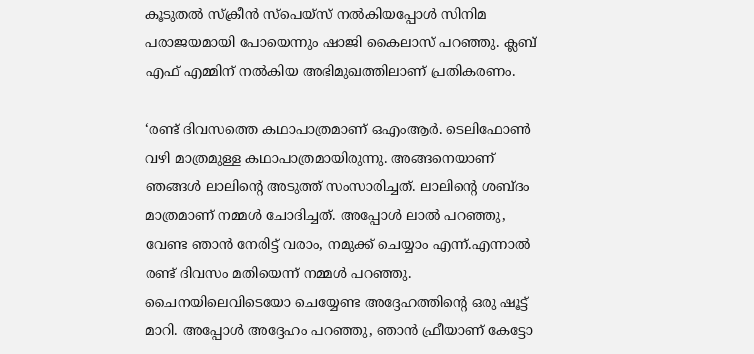കൂടുതൽ സ്ക്രീൻ സ്പെയ്സ് നൽകിയപ്പോൾ സിനിമ പരാജയമായി പോയെന്നും ഷാജി കൈലാസ് പറഞ്ഞു. ക്ലബ് എഫ് എമ്മിന് നൽകിയ അഭിമുഖത്തിലാണ് പ്രതികരണം.

‘രണ്ട് ദിവസത്തെ കഥാപാത്രമാണ് ഒഎംആർ. ടെലിഫോൺ വഴി മാത്രമുള്ള കഥാപാത്രമായിരുന്നു. അങ്ങനെയാണ് ഞങ്ങൾ ലാലിന്റെ അടുത്ത് സംസാരിച്ചത്. ലാലിന്റെ ശബ്ദം മാത്രമാണ് നമ്മൾ ചോദിച്ചത്. അപ്പോൾ ലാൽ പറഞ്ഞു, വേണ്ട ഞാൻ നേരിട്ട് വരാം, നമുക്ക് ചെയ്യാം എന്ന്.എന്നാൽ രണ്ട് ദിവസം മതിയെന്ന് നമ്മൾ പറഞ്ഞു. ചൈനയിലെവിടെയോ ചെയ്യേണ്ട അദ്ദേഹത്തിന്റെ ഒരു ഷൂട്ട് മാറി. അപ്പോൾ അദ്ദേഹം പറഞ്ഞു, ഞാൻ ഫ്രീയാണ് കേട്ടോ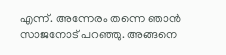എന്ന്. അന്നേരം തന്നെ ഞാൻ സാജനോട് പറഞ്ഞു. അങ്ങനെ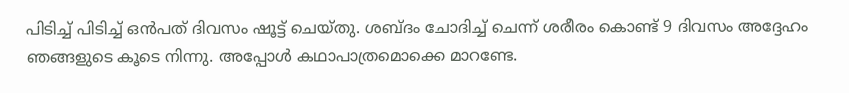പിടിച്ച് പിടിച്ച് ഒൻപത് ദിവസം ഷൂട്ട് ചെയ്തു. ശബ്ദം ചോദിച്ച് ചെന്ന് ശരീരം കൊണ്ട് 9 ദിവസം അദ്ദേഹം ഞങ്ങളുടെ കൂടെ നിന്നു. അപ്പോൾ കഥാപാത്രമൊക്കെ മാറണ്ടേ.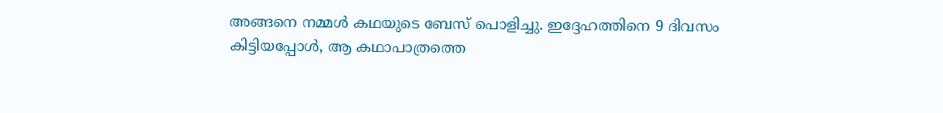അങ്ങനെ നമ്മൾ കഥയുടെ ബേസ് പൊളിച്ചു. ഇദ്ദേഹത്തിനെ 9 ദിവസം കിട്ടിയപ്പോൾ, ആ കഥാപാത്രത്തെ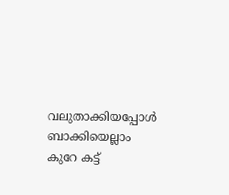വലുതാക്കിയപ്പോൾ ബാക്കിയെല്ലാം കുറേ കട്ട്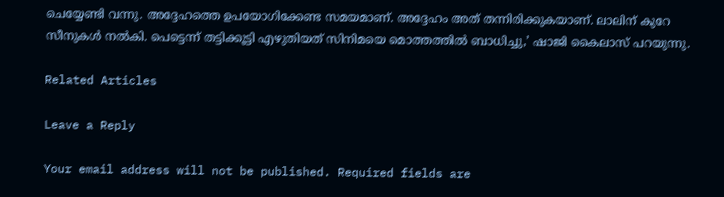ചെയ്യേണ്ടി വന്നു. അദ്ദേഹത്തെ ഉപയോഗിക്കേണ്ട സമയമാണ്. അദ്ദേഹം അത് തന്നിരിക്കുകയാണ്. ലാലിന് കുറേ സീനുകള്‍ നല്‍കി. പെട്ടെന്ന് തട്ടിക്കൂട്ടി എഴുതിയത് സിനിമയെ മൊത്തത്തില്‍ ബാധിച്ചു,’ ഷാജി കൈലാസ് പറയുന്നു.

Related Articles

Leave a Reply

Your email address will not be published. Required fields are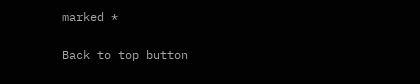marked *

Back to top button